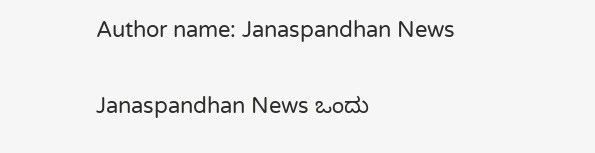Author name: Janaspandhan News

Janaspandhan News ಒಂದು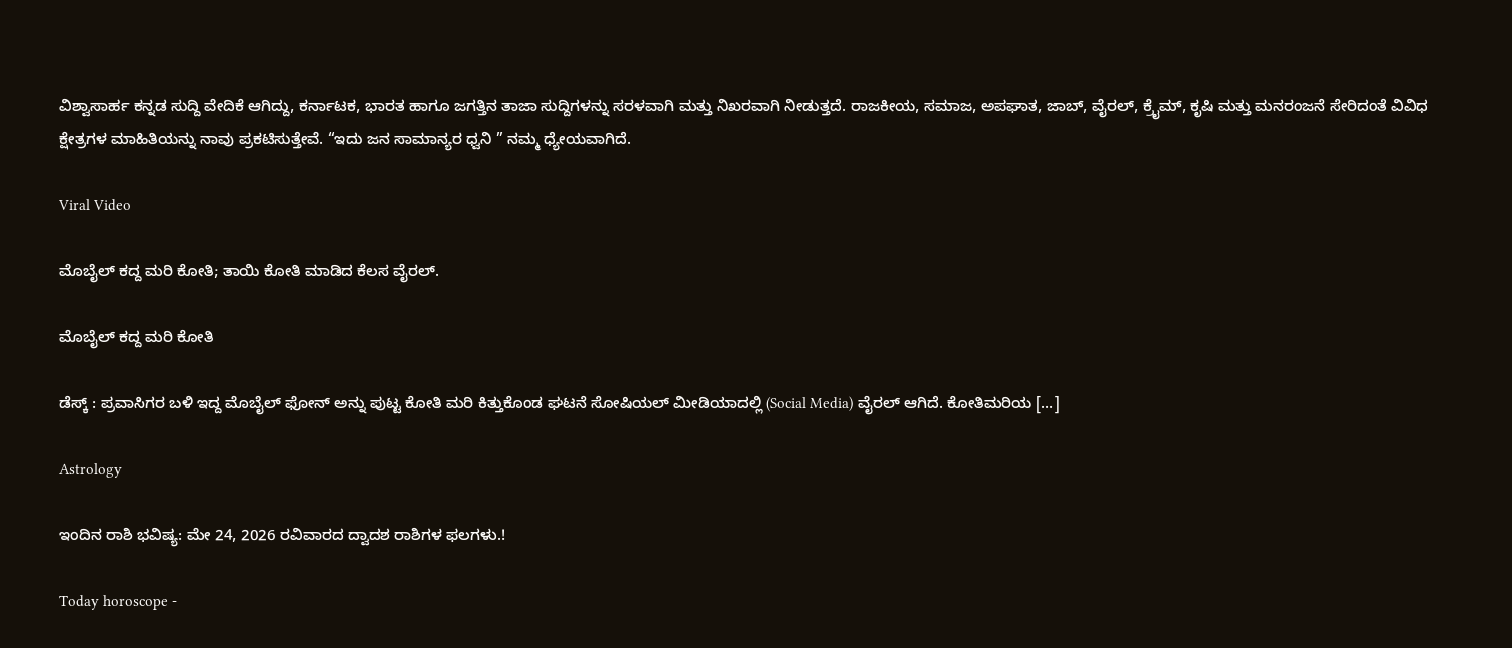ವಿಶ್ವಾಸಾರ್ಹ ಕನ್ನಡ ಸುದ್ದಿ ವೇದಿಕೆ ಆಗಿದ್ದು, ಕರ್ನಾಟಕ, ಭಾರತ ಹಾಗೂ ಜಗತ್ತಿನ ತಾಜಾ ಸುದ್ದಿಗಳನ್ನು ಸರಳವಾಗಿ ಮತ್ತು ನಿಖರವಾಗಿ ನೀಡುತ್ತದೆ. ರಾಜಕೀಯ, ಸಮಾಜ, ಅಪಘಾತ, ಜಾಬ್‌, ವೈರಲ್‌, ಕ್ರೈಮ್, ಕೃಷಿ ಮತ್ತು ಮನರಂಜನೆ ಸೇರಿದಂತೆ ವಿವಿಧ ಕ್ಷೇತ್ರಗಳ ಮಾಹಿತಿಯನ್ನು ನಾವು ಪ್ರಕಟಿಸುತ್ತೇವೆ. “ಇದು ಜನ ಸಾಮಾನ್ಯರ ಧ್ವನಿ ” ನಮ್ಮ ಧ್ಯೇಯವಾಗಿದೆ.

Viral Video

ಮೊಬೈಲ್ ಕದ್ದ ಮರಿ ಕೋತಿ; ತಾಯಿ ಕೋತಿ ಮಾಡಿದ ಕೆಲಸ ವೈರಲ್.

ಮೊಬೈಲ್ ಕದ್ದ ಮರಿ ಕೋತಿ

ಡೆಸ್ಕ್‌ : ಪ್ರವಾಸಿಗರ ಬಳಿ ಇದ್ದ ಮೊಬೈಲ್‌ ಫೋನ್‌ ಅನ್ನು ಪುಟ್ಟ ಕೋತಿ ಮರಿ ಕಿತ್ತುಕೊಂಡ ಘಟನೆ ಸೋಷಿಯಲ್ ಮೀಡಿಯಾದಲ್ಲಿ (Social Media) ವೈರಲ್ ಆಗಿದೆ. ಕೋತಿಮರಿಯ […]

Astrology

ಇಂದಿನ ರಾಶಿ ಭವಿಷ್ಯ: ಮೇ 24, 2026 ರವಿವಾರದ ದ್ವಾದಶ ರಾಶಿಗಳ ಫಲಗಳು.!

Today horoscope -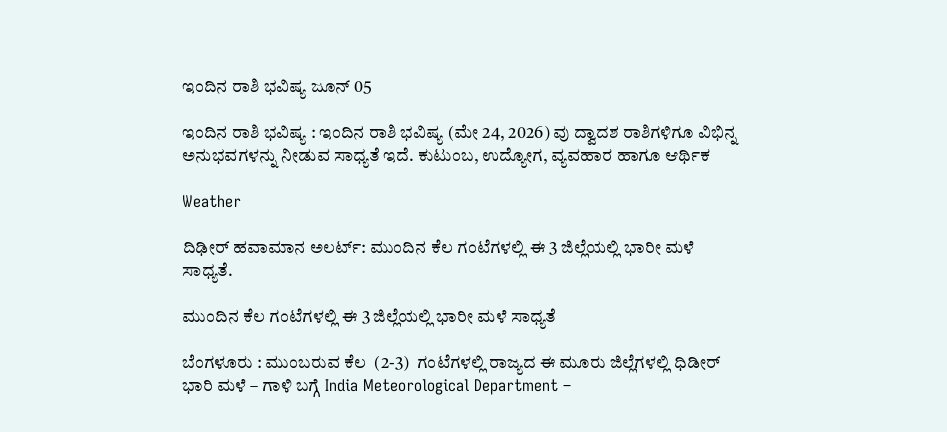ಇಂದಿನ ರಾಶಿ ಭವಿಷ್ಯ ಜೂನ್ 05

ಇಂದಿನ ರಾಶಿ ಭವಿಷ್ಯ : ಇಂದಿನ ರಾಶಿ ಭವಿಷ್ಯ (ಮೇ 24, 2026) ವು ದ್ವಾದಶ ರಾಶಿಗಳಿಗೂ ವಿಭಿನ್ನ ಅನುಭವಗಳನ್ನು ನೀಡುವ ಸಾಧ್ಯತೆ ಇದೆ. ಕುಟುಂಬ, ಉದ್ಯೋಗ, ವ್ಯವಹಾರ ಹಾಗೂ ಆರ್ಥಿಕ

Weather

ದಿಢೀರ್ ಹವಾಮಾನ ಅಲರ್ಟ್: ಮುಂದಿನ ಕೆಲ ಗಂಟೆಗಳಲ್ಲಿ ಈ 3 ಜಿಲ್ಲೆಯಲ್ಲಿ ಭಾರೀ ಮಳೆ ಸಾಧ್ಯತೆ.

ಮುಂದಿನ ಕೆಲ ಗಂಟೆಗಳಲ್ಲಿ ಈ 3 ಜಿಲ್ಲೆಯಲ್ಲಿ ಭಾರೀ ಮಳೆ ಸಾಧ್ಯತೆ

ಬೆಂಗಳೂರು : ಮುಂಬರುವ ಕೆಲ  (2-3)  ಗಂಟೆಗಳಲ್ಲಿ ರಾಜ್ಯದ ಈ ಮೂರು ಜಿಲ್ಲೆಗಳಲ್ಲಿ ಧಿಡೀರ್ ಭಾರಿ ಮಳೆ – ಗಾಳಿ ಬಗ್ಗೆ India Meteorological Department –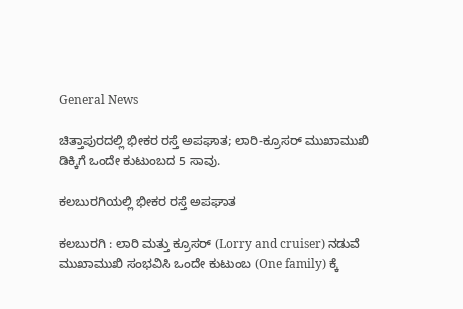General News

ಚಿತ್ತಾಪುರದಲ್ಲಿ ಭೀಕರ ರಸ್ತೆ ಅಪಘಾತ; ಲಾರಿ-ಕ್ರೂಸರ್ ಮುಖಾಮುಖಿ ಡಿಕ್ಕಿಗೆ ಒಂದೇ ಕುಟುಂಬದ 5 ಸಾವು.

ಕಲಬುರಗಿಯಲ್ಲಿ ಭೀಕರ ರಸ್ತೆ ಅಪಘಾತ

ಕಲಬುರಗಿ : ಲಾರಿ ಮತ್ತು ಕ್ರೂಸರ್ (Lorry and cruiser) ನಡುವೆ ಮುಖಾಮುಖಿ ಸಂಭವಿಸಿ ಒಂದೇ ಕುಟುಂಬ (One family) ಕ್ಕೆ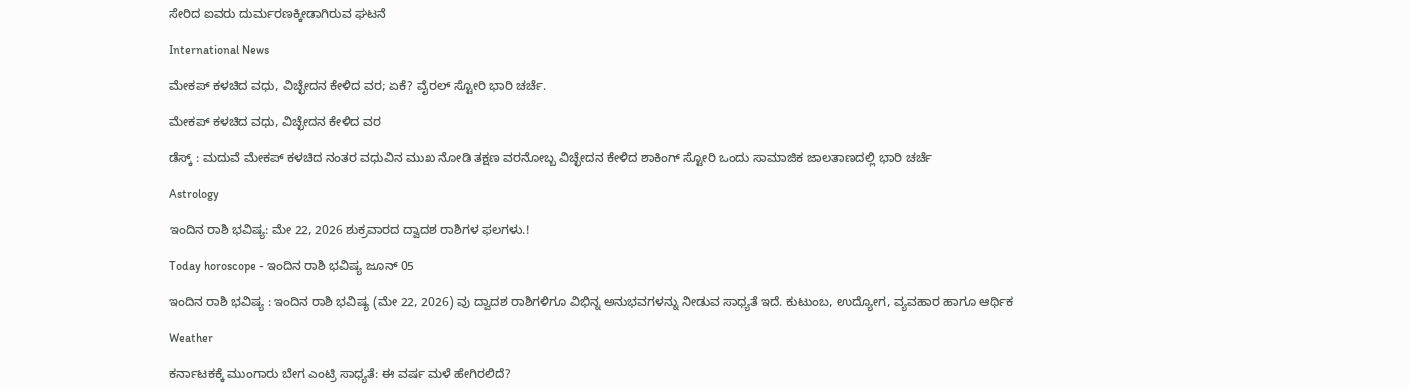ಸೇರಿದ ಐವರು ದುರ್ಮರಣಕ್ಕೀಡಾಗಿರುವ ಘಟನೆ

International News

ಮೇಕಪ್ ಕಳಚಿದ ವಧು, ವಿಚ್ಛೇದನ ಕೇಳಿದ ವರ; ಏಕೆ? ವೈರಲ್ ಸ್ಟೋರಿ ಭಾರಿ ಚರ್ಚೆ.

ಮೇಕಪ್ ಕಳಚಿದ ವಧು, ವಿಚ್ಛೇದನ ಕೇಳಿದ ವರ

ಡೆಸ್ಕ್‌ : ಮದುವೆ ಮೇಕಪ್ ಕಳಚಿದ ನಂತರ ವಧುವಿನ ಮುಖ ನೋಡಿ ತಕ್ಷಣ ವರನೋಬ್ಬ ವಿಚ್ಛೇದನ ಕೇಳಿದ ಶಾಕಿಂಗ್‌ ಸ್ಟೋರಿ ಒಂದು ಸಾಮಾಜಿಕ ಜಾಲತಾಣದಲ್ಲಿ ಭಾರಿ ಚರ್ಚೆ

Astrology

ಇಂದಿನ ರಾಶಿ ಭವಿಷ್ಯ: ಮೇ 22, 2026 ಶುಕ್ರವಾರದ ದ್ವಾದಶ ರಾಶಿಗಳ ಫಲಗಳು.!

Today horoscope - ಇಂದಿನ ರಾಶಿ ಭವಿಷ್ಯ ಜೂನ್ 05

ಇಂದಿನ ರಾಶಿ ಭವಿಷ್ಯ : ಇಂದಿನ ರಾಶಿ ಭವಿಷ್ಯ (ಮೇ 22, 2026) ವು ದ್ವಾದಶ ರಾಶಿಗಳಿಗೂ ವಿಭಿನ್ನ ಅನುಭವಗಳನ್ನು ನೀಡುವ ಸಾಧ್ಯತೆ ಇದೆ. ಕುಟುಂಬ, ಉದ್ಯೋಗ, ವ್ಯವಹಾರ ಹಾಗೂ ಆರ್ಥಿಕ

Weather

ಕರ್ನಾಟಕಕ್ಕೆ ಮುಂಗಾರು ಬೇಗ ಎಂಟ್ರಿ ಸಾಧ್ಯತೆ: ಈ ವರ್ಷ ಮಳೆ ಹೇಗಿರಲಿದೆ?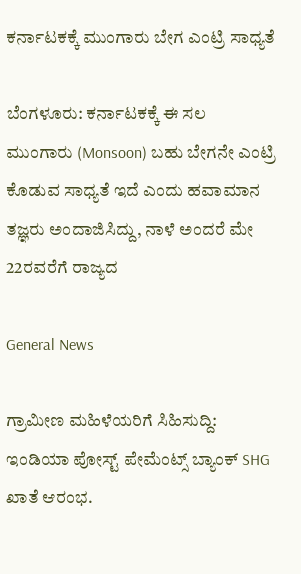ಕರ್ನಾಟಕಕ್ಕೆ ಮುಂಗಾರು ಬೇಗ ಎಂಟ್ರಿ ಸಾಧ್ಯತೆ

ಬೆಂಗಳೂರು: ಕರ್ನಾಟಕಕ್ಕೆ ಈ ಸಲ ಮುಂಗಾರು (Monsoon) ಬಹು ಬೇಗನೇ ಎಂಟ್ರಿ ಕೊಡುವ ಸಾಧ್ಯತೆ ಇದೆ ಎಂದು ಹವಾಮಾನ ತಜ್ಞರು ಅಂದಾಜಿಸಿದ್ದು, ನಾಳೆ ಅಂದರೆ ಮೇ 22ರವರೆಗೆ ರಾಜ್ಯದ

General News

ಗ್ರಾಮೀಣ ಮಹಿಳೆಯರಿಗೆ ಸಿಹಿಸುದ್ದಿ: ಇಂಡಿಯಾ ಪೋಸ್ಟ್ ಪೇಮೆಂಟ್ಸ್ ಬ್ಯಾಂಕ್ SHG ಖಾತೆ ಆರಂಭ.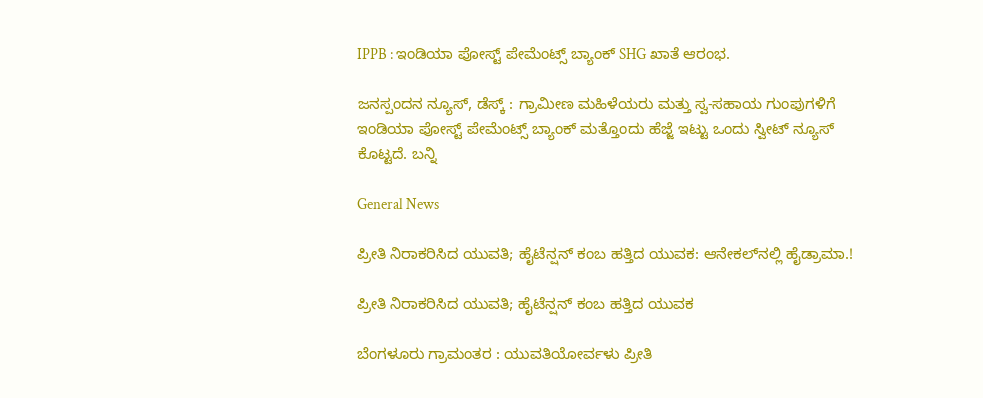IPPB : ಇಂಡಿಯಾ ಪೋಸ್ಟ್ ಪೇಮೆಂಟ್ಸ್ ಬ್ಯಾಂಕ್ SHG ಖಾತೆ ಆರಂಭ.

ಜನಸ್ಪಂದನ ನ್ಯೂಸ್‌, ಡೆಸ್ಕ್‌ : ಗ್ರಾಮೀಣ ಮಹಿಳೆಯರು ಮತ್ತು ಸ್ವ-ಸಹಾಯ ಗುಂಪುಗಳಿಗೆ ಇಂಡಿಯಾ ಪೋಸ್ಟ್ ಪೇಮೆಂಟ್ಸ್ ಬ್ಯಾಂಕ್ ಮತ್ತೊಂದು ಹೆಜ್ಜೆ ಇಟ್ಟು ಒಂದು ಸ್ವೀಟ್‌ ನ್ಯೂಸ್‌ ಕೊಟ್ಟದೆ. ಬನ್ನಿ

General News

ಪ್ರೀತಿ ನಿರಾಕರಿಸಿದ ಯುವತಿ; ಹೈಟೆನ್ಷನ್ ಕಂಬ ಹತ್ತಿದ ಯುವಕ: ಆನೇಕಲ್‌ನಲ್ಲಿ ಹೈಡ್ರಾಮಾ.!

ಪ್ರೀತಿ ನಿರಾಕರಿಸಿದ ಯುವತಿ; ಹೈಟೆನ್ಷನ್ ಕಂಬ ಹತ್ತಿದ ಯುವಕ

ಬೆಂಗಳೂರು ಗ್ರಾಮಂತರ : ಯುವತಿಯೋರ್ವಳು ಪ್ರೀತಿ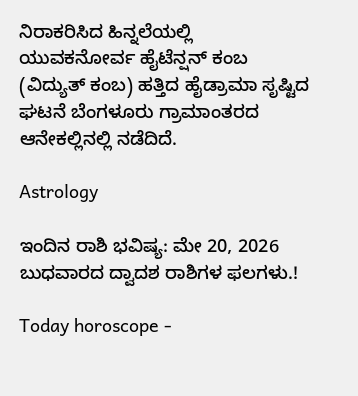ನಿರಾಕರಿಸಿದ ಹಿನ್ನಲೆಯಲ್ಲಿ ಯುವಕನೋರ್ವ ಹೈಟೆನ್ಷನ್ ಕಂಬ (ವಿದ್ಯುತ್ ಕಂಬ) ಹತ್ತಿದ ಹೈಡ್ರಾಮಾ ಸೃಷ್ಟಿದ ಘಟನೆ ಬೆಂಗಳೂರು ಗ್ರಾಮಾಂತರದ ಆನೇಕಲ್ಲಿನಲ್ಲಿ ನಡೆದಿದೆ.

Astrology

ಇಂದಿನ ರಾಶಿ ಭವಿಷ್ಯ: ಮೇ 20, 2026 ಬುಧವಾರದ ದ್ವಾದಶ ರಾಶಿಗಳ ಫಲಗಳು.!

Today horoscope -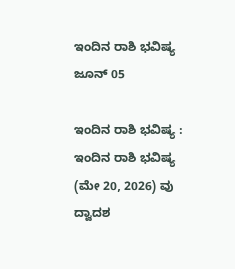ಇಂದಿನ ರಾಶಿ ಭವಿಷ್ಯ ಜೂನ್ 05

ಇಂದಿನ ರಾಶಿ ಭವಿಷ್ಯ : ಇಂದಿನ ರಾಶಿ ಭವಿಷ್ಯ (ಮೇ 20, 2026) ವು ದ್ವಾದಶ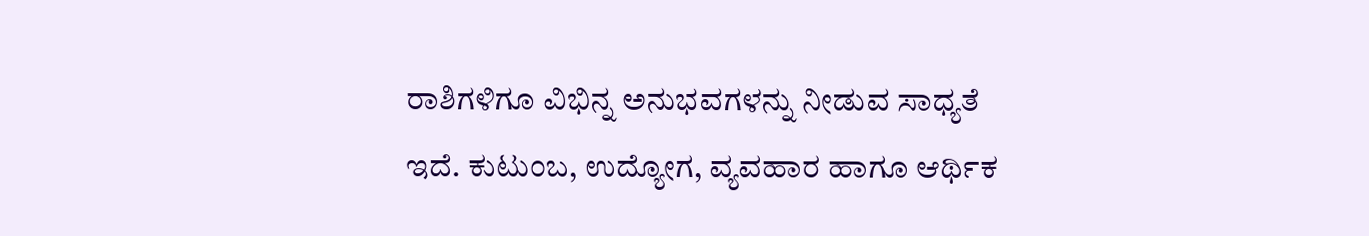ರಾಶಿಗಳಿಗೂ ವಿಭಿನ್ನ ಅನುಭವಗಳನ್ನು ನೀಡುವ ಸಾಧ್ಯತೆ ಇದೆ. ಕುಟುಂಬ, ಉದ್ಯೋಗ, ವ್ಯವಹಾರ ಹಾಗೂ ಆರ್ಥಿಕ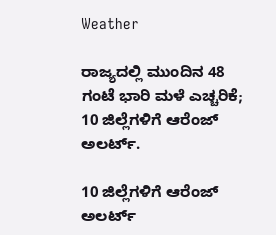Weather

ರಾಜ್ಯದಲ್ಲಿ ಮುಂದಿನ 48 ಗಂಟೆ ಭಾರಿ ಮಳೆ ಎಚ್ಚರಿಕೆ; 10 ಜಿಲ್ಲೆಗಳಿಗೆ ಆರೆಂಜ್ ಅಲರ್ಟ್.

10 ಜಿಲ್ಲೆಗಳಿಗೆ ಆರೆಂಜ್ ಅಲರ್ಟ್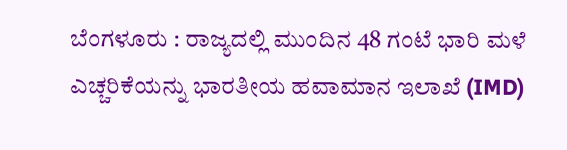ಬೆಂಗಳೂರು : ರಾಜ್ಯದಲ್ಲಿ ಮುಂದಿನ 48 ಗಂಟೆ ಭಾರಿ ಮಳೆ ಎಚ್ಚರಿಕೆಯನ್ನು ಭಾರತೀಯ ಹವಾಮಾನ ಇಲಾಖೆ (IMD)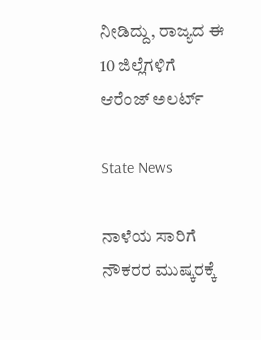ನೀಡಿದ್ದು, ರಾಜ್ಯದ ಈ 10 ಜಿಲ್ಲೆಗಳಿಗೆ ಆರೆಂಜ್ ಅಲರ್ಟ್

State News

ನಾಳೆಯ ಸಾರಿಗೆ ನೌಕರರ ಮುಷ್ಕರಕ್ಕೆ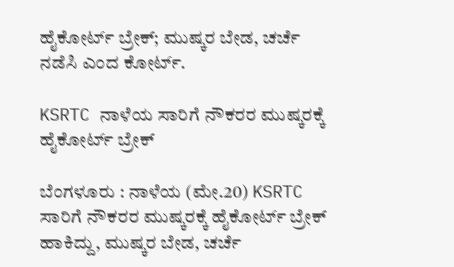ಹೈಕೋರ್ಟ್ ಬ್ರೇಕ್; ಮುಷ್ಕರ ಬೇಡ, ಚರ್ಚೆ ನಡೆಸಿ ಎಂದ ಕೋರ್ಟ್.

KSRTC ನಾಳೆಯ ಸಾರಿಗೆ ನೌಕರರ ಮುಷ್ಕರಕ್ಕೆ ಹೈಕೋರ್ಟ್ ಬ್ರೇಕ್

ಬೆಂಗಳೂರು : ನಾಳೆಯ (ಮೇ.20) KSRTC ಸಾರಿಗೆ ನೌಕರರ ಮುಷ್ಕರಕ್ಕೆ ಹೈಕೋರ್ಟ್ ಬ್ರೇಕ್ ಹಾಕಿದ್ದು, ಮುಷ್ಕರ ಬೇಡ, ಚರ್ಚೆ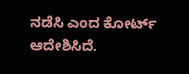ನಡೆಸಿ ಎಂದ ಕೋರ್ಟ್ ಆದೇಶಿಸಿದೆ.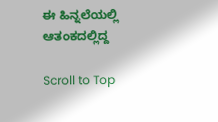ಈ ಹಿನ್ನಲೆಯಲ್ಲಿ ಆತಂಕದಲ್ಲಿದ್ದ

Scroll to Top